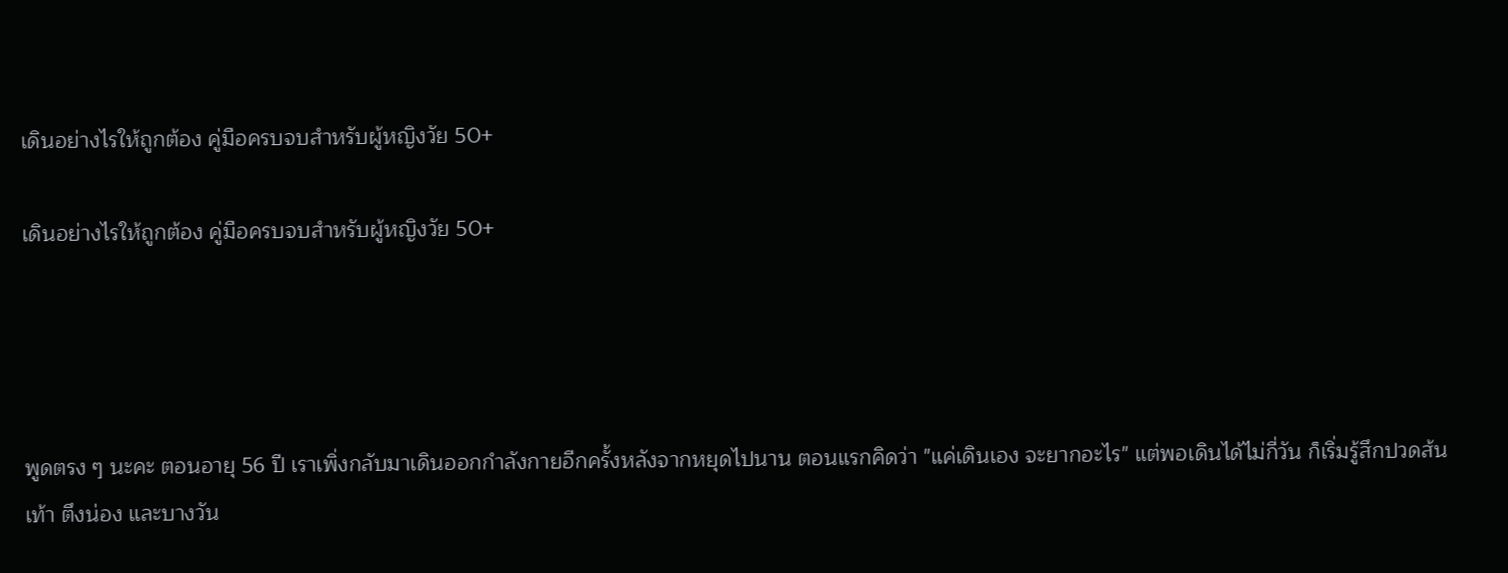เดินอย่างไรให้ถูกต้อง คู่มือครบจบสำหรับผู้หญิงวัย 50+

เดินอย่างไรให้ถูกต้อง คู่มือครบจบสำหรับผู้หญิงวัย 50+




พูดตรง ๆ นะคะ ตอนอายุ 56 ปี เราเพิ่งกลับมาเดินออกกำลังกายอีกครั้งหลังจากหยุดไปนาน ตอนแรกคิดว่า "แค่เดินเอง จะยากอะไร" แต่พอเดินได้ไม่กี่วัน ก็เริ่มรู้สึกปวดส้นเท้า ตึงน่อง และบางวัน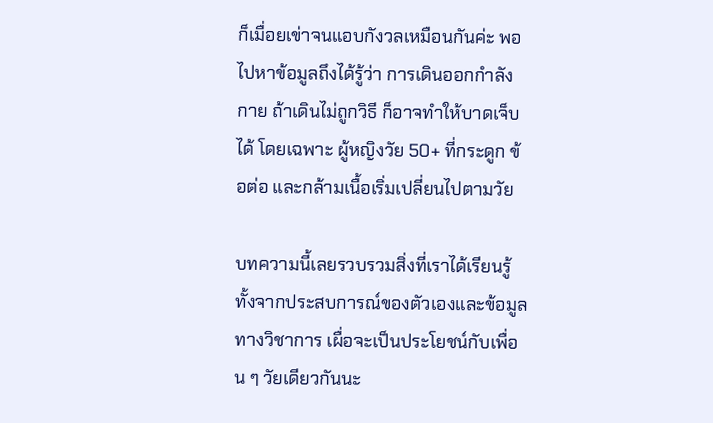ก็เมื่อยเข่าจนแอบกังวลเหมือนกันค่ะ พอไปหาข้อมูลถึงได้รู้ว่า การเดินออกกำลังกาย ถ้าเดินไม่ถูกวิธี ก็อาจทำให้บาดเจ็บได้ โดยเฉพาะ ผู้หญิงวัย 50+ ที่กระดูก ข้อต่อ และกล้ามเนื้อเริ่มเปลี่ยนไปตามวัย

บทความนี้เลยรวบรวมสิ่งที่เราได้เรียนรู้ ทั้งจากประสบการณ์ของตัวเองและข้อมูลทางวิชาการ เผื่อจะเป็นประโยชน์กับเพื่อน ๆ วัยเดียวกันนะ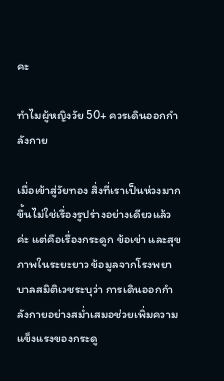คะ

ทำไมผู้หญิงวัย 50+ ควรเดินออกกำลังกาย

เมื่อเข้าสู่วัยทอง สิ่งที่เราเป็นห่วงมากขึ้นไม่ใช่เรื่องรูปร่างอย่างเดียวแล้วค่ะ แต่คือเรื่องกระดูก ข้อเข่า และสุขภาพในระยะยาว ข้อมูลจากโรงพยาบาลสมิติเวชระบุว่า การเดินออกกำลังกายอย่างสม่ำเสมอช่วยเพิ่มความแข็งแรงของกระดู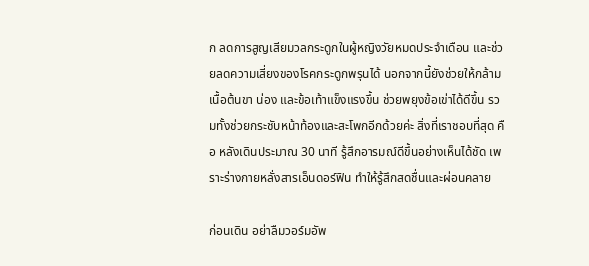ก ลดการสูญเสียมวลกระดูกในผู้หญิงวัยหมดประจำเดือน และช่วยลดความเสี่ยงของโรคกระดูกพรุนได้ นอกจากนี้ยังช่วยให้กล้ามเนื้อต้นขา น่อง และข้อเท้าแข็งแรงขึ้น ช่วยพยุงข้อเข่าได้ดีขึ้น รวมทั้งช่วยกระชับหน้าท้องและสะโพกอีกด้วยค่ะ สิ่งที่เราชอบที่สุด คือ หลังเดินประมาณ 30 นาที รู้สึกอารมณ์ดีขึ้นอย่างเห็นได้ชัด เพราะร่างกายหลั่งสารเอ็นดอร์ฟิน ทำให้รู้สึกสดชื่นและผ่อนคลาย

ก่อนเดิน อย่าลืมวอร์มอัพ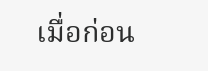เมื่อก่อน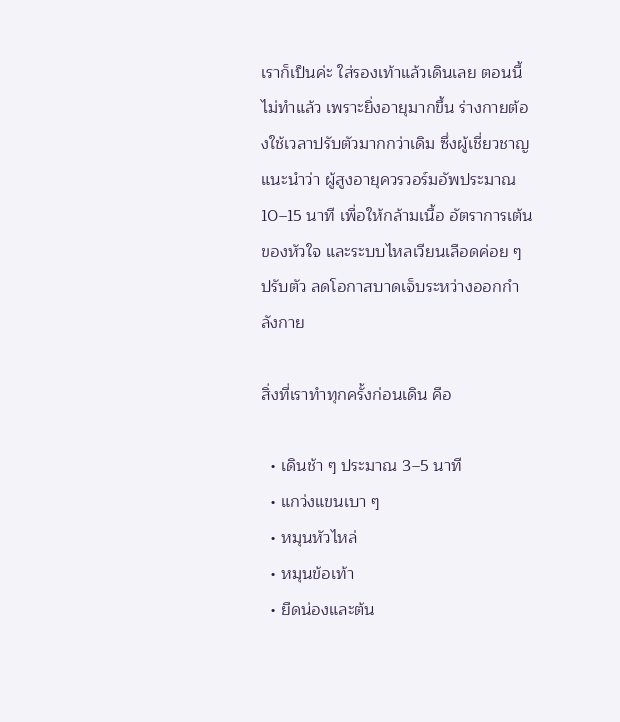เราก็เป็นค่ะ ใส่รองเท้าแล้วเดินเลย ตอนนี้ไม่ทำแล้ว เพราะยิ่งอายุมากขึ้น ร่างกายต้องใช้เวลาปรับตัวมากกว่าเดิม ซึ่งผู้เชี่ยวชาญแนะนำว่า ผู้สูงอายุควรวอร์มอัพประมาณ 10–15 นาที เพื่อให้กล้ามเนื้อ อัตราการเต้นของหัวใจ และระบบไหลเวียนเลือดค่อย ๆ ปรับตัว ลดโอกาสบาดเจ็บระหว่างออกกำลังกาย

สิ่งที่เราทำทุกครั้งก่อนเดิน คือ

  • เดินช้า ๆ ประมาณ 3–5 นาที
  • แกว่งแขนเบา ๆ
  • หมุนหัวไหล่
  • หมุนข้อเท้า
  • ยืดน่องและต้น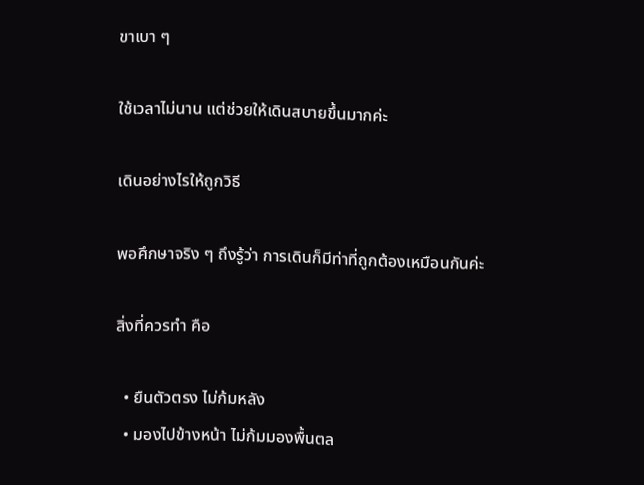ขาเบา ๆ

ใช้เวลาไม่นาน แต่ช่วยให้เดินสบายขึ้นมากค่ะ

เดินอย่างไรให้ถูกวิธี

พอศึกษาจริง ๆ ถึงรู้ว่า การเดินก็มีท่าที่ถูกต้องเหมือนกันค่ะ

สิ่งที่ควรทำ คือ

  • ยืนตัวตรง ไม่ก้มหลัง
  • มองไปข้างหน้า ไม่ก้มมองพื้นตล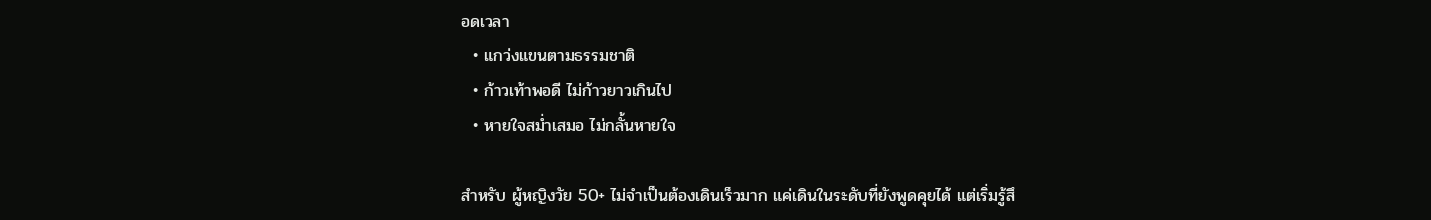อดเวลา
  • แกว่งแขนตามธรรมชาติ
  • ก้าวเท้าพอดี ไม่ก้าวยาวเกินไป
  • หายใจสม่ำเสมอ ไม่กลั้นหายใจ

สำหรับ ผู้หญิงวัย 50+ ไม่จำเป็นต้องเดินเร็วมาก แค่เดินในระดับที่ยังพูดคุยได้ แต่เริ่มรู้สึ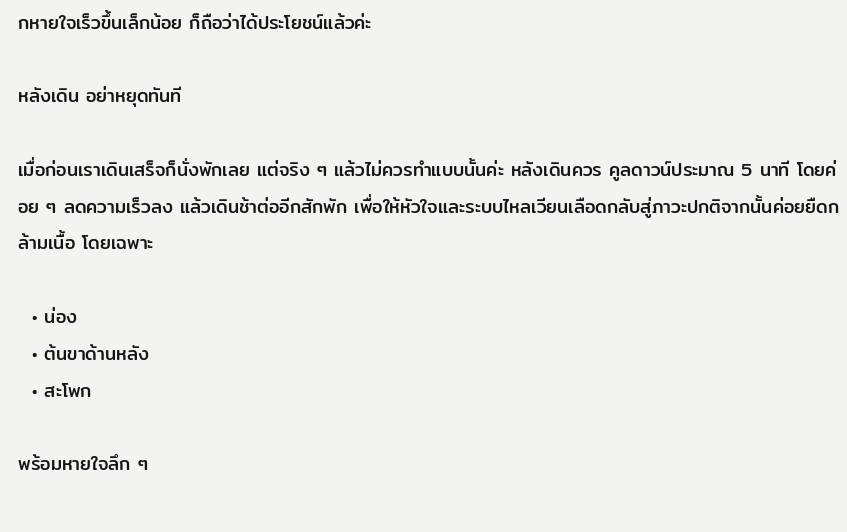กหายใจเร็วขึ้นเล็กน้อย ก็ถือว่าได้ประโยชน์แล้วค่ะ

หลังเดิน อย่าหยุดทันที

เมื่อก่อนเราเดินเสร็จก็นั่งพักเลย แต่จริง ๆ แล้วไม่ควรทำแบบนั้นค่ะ หลังเดินควร คูลดาวน์ประมาณ 5 นาที โดยค่อย ๆ ลดความเร็วลง แล้วเดินช้าต่ออีกสักพัก เพื่อให้หัวใจและระบบไหลเวียนเลือดกลับสู่ภาวะปกติจากนั้นค่อยยืดกล้ามเนื้อ โดยเฉพาะ

  • น่อง
  • ต้นขาด้านหลัง
  • สะโพก

พร้อมหายใจลึก ๆ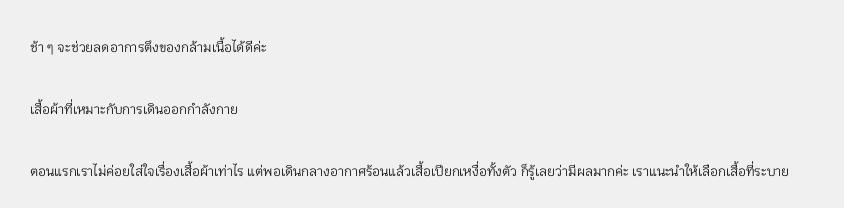ช้า ๆ จะช่วยลดอาการตึงของกล้ามเนื้อได้ดีค่ะ

เสื้อผ้าที่เหมาะกับการเดินออกกำลังกาย

ตอนแรกเราไม่ค่อยใส่ใจเรื่องเสื้อผ้าเท่าไร แต่พอเดินกลางอากาศร้อนแล้วเสื้อเปียกเหงื่อทั้งตัว ก็รู้เลยว่ามีผลมากค่ะ เราแนะนำให้เลือกเสื้อที่ระบาย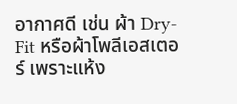อากาศดี เช่น ผ้า Dry-Fit หรือผ้าโพลีเอสเตอร์ เพราะแห้ง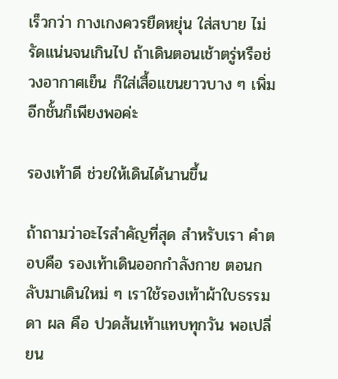เร็วกว่า กางเกงควรยืดหยุ่น ใส่สบาย ไม่รัดแน่นจนเกินไป ถ้าเดินตอนเช้าตรู่หรือช่วงอากาศเย็น ก็ใส่เสื้อแขนยาวบาง ๆ เพิ่มอีกชั้นก็เพียงพอค่ะ

รองเท้าดี ช่วยให้เดินได้นานขึ้น

ถ้าถามว่าอะไรสำคัญที่สุด สำหรับเรา คำตอบคือ รองเท้าเดินออกกำลังกาย ตอนกลับมาเดินใหม่ ๆ เราใช้รองเท้าผ้าใบธรรมดา ผล คือ ปวดส้นเท้าแทบทุกวัน พอเปลี่ยน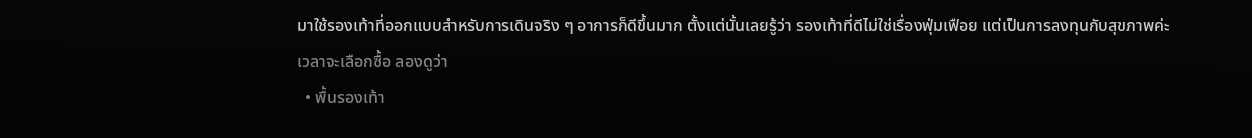มาใช้รองเท้าที่ออกแบบสำหรับการเดินจริง ๆ อาการก็ดีขึ้นมาก ตั้งแต่นั้นเลยรู้ว่า รองเท้าที่ดีไม่ใช่เรื่องฟุ่มเฟือย แต่เป็นการลงทุนกับสุขภาพค่ะ
เวลาจะเลือกซื้อ ลองดูว่า
  • พื้นรองเท้า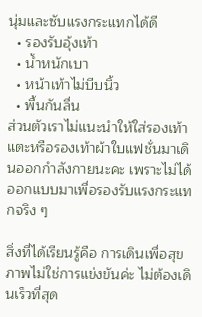นุ่มและซับแรงกระแทกได้ดี
  • รองรับอุ้งเท้า
  • น้ำหนักเบา
  • หน้าเท้าไม่บีบนิ้ว
  • พื้นกันลื่น
ส่วนตัวเราไม่แนะนำให้ใส่รองเท้าแตะหรือรองเท้าผ้าใบแฟชั่นมาเดินออกกำลังกายนะคะ เพราะไม่ได้ออกแบบมาเพื่อรองรับแรงกระแทกจริง ๆ

สิ่งที่ได้เรียนรู้คือ การเดินเพื่อสุขภาพไม่ใช่การแข่งขันค่ะ ไม่ต้องเดินเร็วที่สุด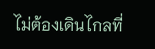ไม่ต้องเดินไกลที่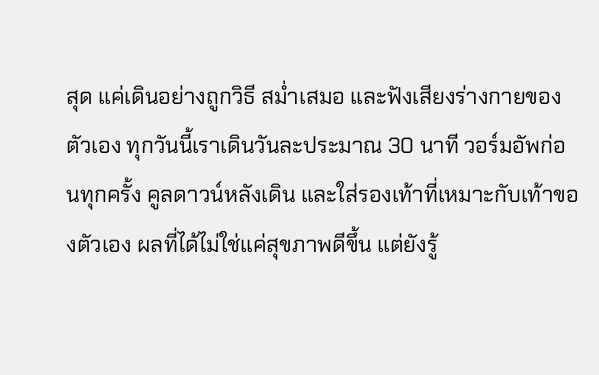สุด แค่เดินอย่างถูกวิธี สม่ำเสมอ และฟังเสียงร่างกายของตัวเอง ทุกวันนี้เราเดินวันละประมาณ 30 นาที วอร์มอัพก่อนทุกครั้ง คูลดาวน์หลังเดิน และใส่รองเท้าที่เหมาะกับเท้าของตัวเอง ผลที่ได้ไม่ใช่แค่สุขภาพดีขึ้น แต่ยังรู้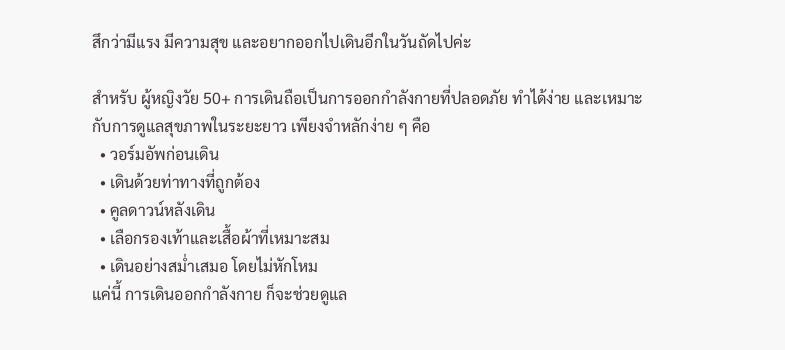สึกว่ามีแรง มีความสุข และอยากออกไปเดินอีกในวันถัดไปค่ะ

สำหรับ ผู้หญิงวัย 50+ การเดินถือเป็นการออกกำลังกายที่ปลอดภัย ทำได้ง่าย และเหมาะกับการดูแลสุขภาพในระยะยาว เพียงจำหลักง่าย ๆ คือ
  • วอร์มอัพก่อนเดิน
  • เดินด้วยท่าทางที่ถูกต้อง
  • คูลดาวน์หลังเดิน
  • เลือกรองเท้าและเสื้อผ้าที่เหมาะสม
  • เดินอย่างสม่ำเสมอ โดยไม่หักโหม
แค่นี้ การเดินออกกำลังกาย ก็จะช่วยดูแล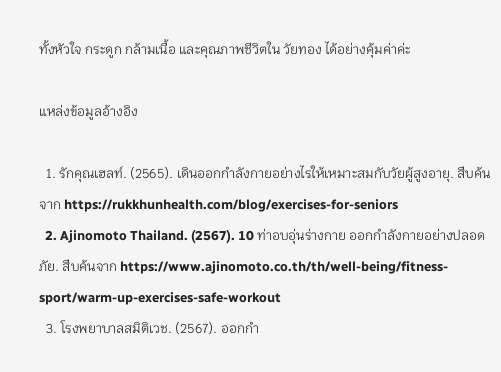ทั้งหัวใจ กระดูก กล้ามเนื้อ และคุณภาพชีวิตใน วัยทอง ได้อย่างคุ้มค่าค่ะ

แหล่งข้อมูลอ้างอิง

  1. รักคุณเฮลท์. (2565). เดินออกกำลังกายอย่างไรให้เหมาะสมกับวัยผู้สูงอายุ. สืบค้นจาก https://rukkhunhealth.com/blog/exercises-for-seniors
  2. Ajinomoto Thailand. (2567). 10 ท่าอบอุ่นร่างกาย ออกกำลังกายอย่างปลอดภัย. สืบค้นจาก https://www.ajinomoto.co.th/th/well-being/fitness-sport/warm-up-exercises-safe-workout
  3. โรงพยาบาลสมิติเวช. (2567). ออกกำ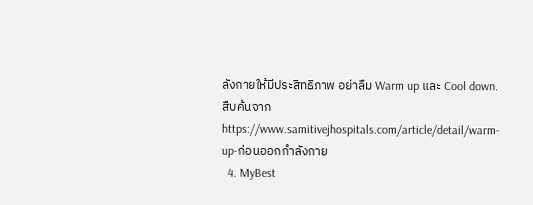ลังกายให้มีประสิทธิภาพ อย่าลืม Warm up และ Cool down. สืบค้นจาก https://www.samitivejhospitals.com/article/detail/warm-up-ก่อนออกกำลังกาย
  4. MyBest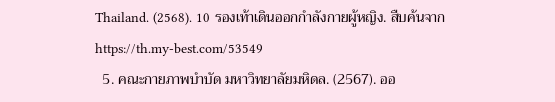Thailand. (2568). 10 รองเท้าเดินออกกำลังกายผู้หญิง. สืบค้นจาก https://th.my-best.com/53549
  5. คณะกายภาพบำบัด มหาวิทยาลัยมหิดล. (2567). ออ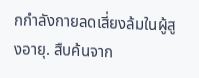กกำลังกายลดเสี่ยงล้มในผู้สูงอายุ. สืบค้นจาก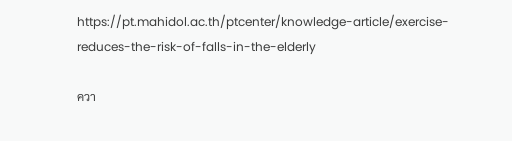https://pt.mahidol.ac.th/ptcenter/knowledge-article/exercise-reduces-the-risk-of-falls-in-the-elderly

ควา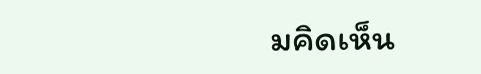มคิดเห็น